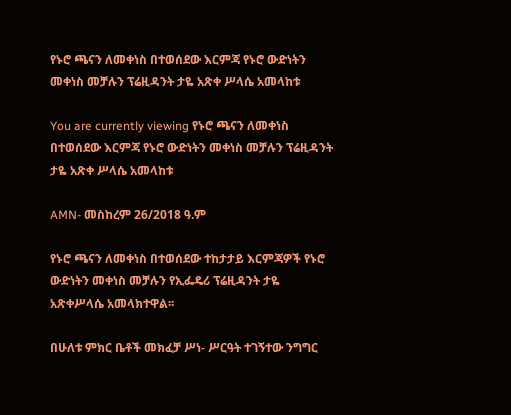የኑሮ ጫናን ለመቀነስ በተወሰደው እርምጃ የኑሮ ውድነትን መቀነስ መቻሉን ፕሬዚዳንት ታዬ አጽቀ ሥላሴ አመላከቱ

You are currently viewing የኑሮ ጫናን ለመቀነስ በተወሰደው እርምጃ የኑሮ ውድነትን መቀነስ መቻሉን ፕሬዚዳንት ታዬ አጽቀ ሥላሴ አመላከቱ

AMN- መስከረም 26/2018 ዓ.ም

የኑሮ ጫናን ለመቀነስ በተወሰደው ተከታታይ እርምጃዎች የኑሮ ውድነትን መቀነስ መቻሉን የኢፌዴሪ ፕሬዚዳንት ታዬ አጽቀሥላሴ አመላክተዋል፡፡

በሁለቱ ምክር ቤቶች መክፈቻ ሥነ- ሥርዓት ተገኝተው ንግግር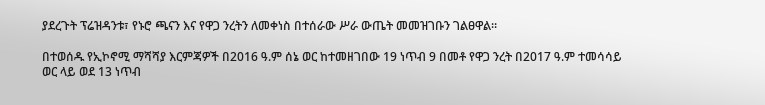ያደረጉት ፕሬዝዳንቱ፣ የኑሮ ጫናን እና የዋጋ ንረትን ለመቀነስ በተሰራው ሥራ ውጤት መመዝገቡን ገልፀዋል።

በተወሰዱ የኢኮኖሚ ማሻሻያ እርምጃዎች በ2016 ዓ.ም ሰኔ ወር ከተመዘገበው 19 ነጥብ 9 በመቶ የዋጋ ንረት በ2017 ዓ.ም ተመሳሳይ ወር ላይ ወደ 13 ነጥብ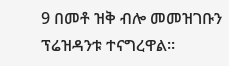9 በመቶ ዝቅ ብሎ መመዝገቡን ፕሬዝዳንቱ ተናግረዋል።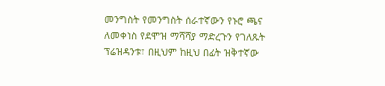መንግስት የመንግስት ሰራተኛውን የኑሮ ጫና ለመቀነስ የደሞዝ ማሻሻያ ማድረጉን የገለጹት ፕሬዝዳንቱ፣ በዚህም ከዚህ በፊት ዝቅተኛው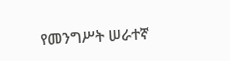የመንግሥት ሠራተኛ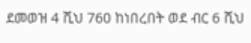ደመወዝ 4 ሺህ 760 ከነበረበት ወደ ብር 6 ሺህ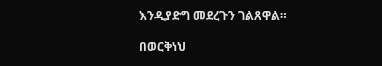እንዲያድግ መደረጉን ገልጸዋል።

በወርቅነህ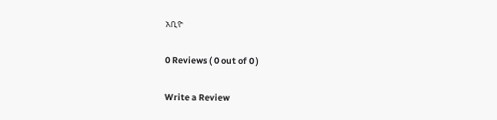አቢዮ

0 Reviews ( 0 out of 0 )

Write a Review